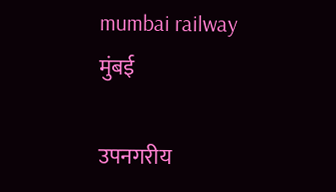mumbai railway
मुंबई

उपनगरीय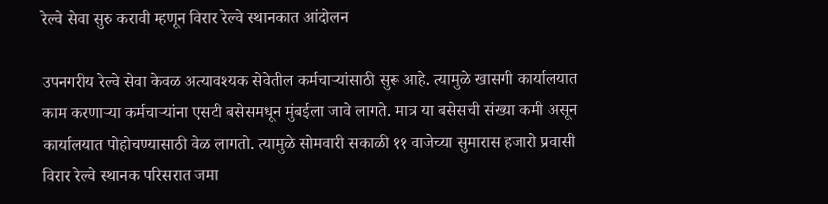रेल्वे सेवा सुरु करावी म्हणून विरार रेल्वे स्थानकात आंदोलन

उपनगरीय रेल्वे सेवा केवळ अत्यावश्यक सेवेतील कर्मचाऱ्यांसाठी सुरू आहे. त्यामुळे खासगी कार्यालयात काम करणाऱ्या कर्मचाऱ्यांना एसटी बसेसमधून मुंबईला जावे लागते. मात्र या बसेसची संख्या कमी असून कार्यालयात पोहोचण्यासाठी वेळ लागतो. त्यामुळे सोमवारी सकाळी ११ वाजेच्या सुमारास हजारो प्रवासी विरार रेल्वे स्थानक परिसरात जमा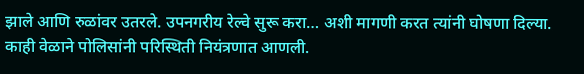झाले आणि रुळांवर उतरले. उपनगरीय रेल्वे सुरू करा… अशी मागणी करत त्यांनी घोषणा दिल्या. काही वेळाने पोलिसांनी परिस्थिती नियंत्रणात आणली.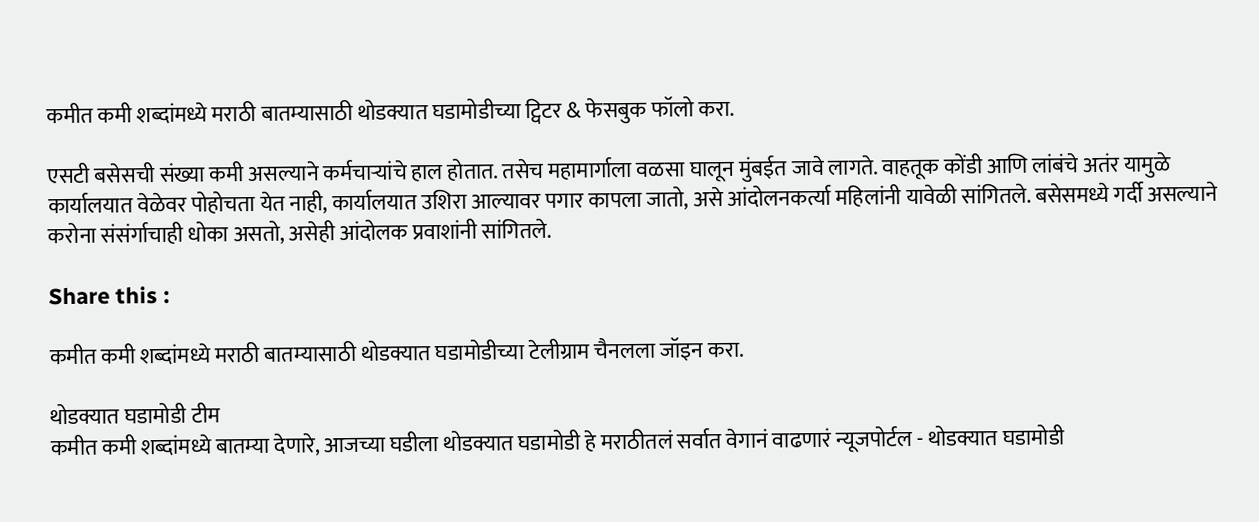कमीत कमी शब्दांमध्ये मराठी बातम्यासाठी थोडक्यात घडामोडीच्या ट्विटर & फेसबुक फॉलो करा.

एसटी बसेसची संख्या कमी असल्याने कर्मचाऱ्यांचे हाल होतात. तसेच महामार्गाला वळसा घालून मुंबईत जावे लागते. वाहतूक कोंडी आणि लांबंचे अतंर यामुळे कार्यालयात वेळेवर पोहोचता येत नाही, कार्यालयात उशिरा आल्यावर पगार कापला जातो, असे आंदोलनकर्त्या महिलांनी यावेळी सांगितले. बसेसमध्ये गर्दी असल्याने करोना संसंर्गाचाही धोका असतो, असेही आंदोलक प्रवाशांनी सांगितले.

Share this :

कमीत कमी शब्दांमध्ये मराठी बातम्यासाठी थोडक्यात घडामोडीच्या टेलीग्राम चैनलला जॉइन करा.

थोडक्यात घडामोडी टीम
कमीत कमी शब्दांमध्ये बातम्या देणारे, आजच्या घडीला थोडक्यात घडामोडी हे मराठीतलं सर्वात वेगानं वाढणारं न्यूजपोर्टल - थोडक्यात घडामोडी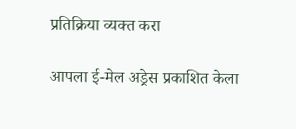प्रतिक्रिया व्यक्त करा

आपला ई-मेल अड्रेस प्रकाशित केला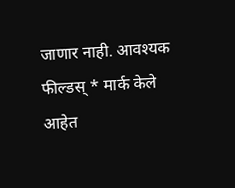जाणार नाही. आवश्यक फील्डस् * मार्क केले आहेत